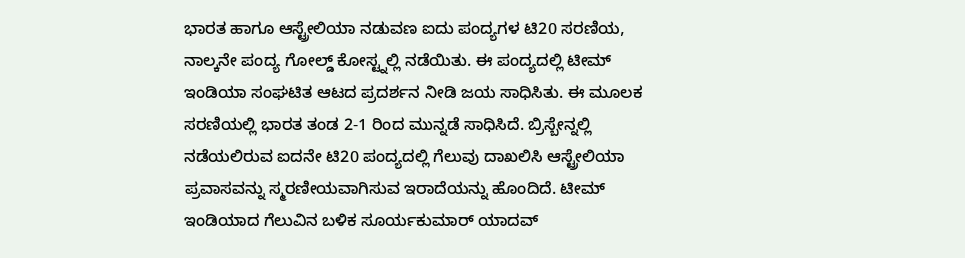ಭಾರತ ಹಾಗೂ ಆಸ್ಟ್ರೇಲಿಯಾ ನಡುವಣ ಐದು ಪಂದ್ಯಗಳ ಟಿ20 ಸರಣಿಯ, ನಾಲ್ಕನೇ ಪಂದ್ಯ ಗೋಲ್ಡ್ ಕೋಸ್ಟ್ನಲ್ಲಿ ನಡೆಯಿತು. ಈ ಪಂದ್ಯದಲ್ಲಿ ಟೀಮ್ ಇಂಡಿಯಾ ಸಂಘಟಿತ ಆಟದ ಪ್ರದರ್ಶನ ನೀಡಿ ಜಯ ಸಾಧಿಸಿತು. ಈ ಮೂಲಕ ಸರಣಿಯಲ್ಲಿ ಭಾರತ ತಂಡ 2-1 ರಿಂದ ಮುನ್ನಡೆ ಸಾಧಿಸಿದೆ. ಬ್ರಿಸ್ಬೇನ್ನಲ್ಲಿ ನಡೆಯಲಿರುವ ಐದನೇ ಟಿ20 ಪಂದ್ಯದಲ್ಲಿ ಗೆಲುವು ದಾಖಲಿಸಿ ಆಸ್ಟ್ರೇಲಿಯಾ ಪ್ರವಾಸವನ್ನು ಸ್ಮರಣೀಯವಾಗಿಸುವ ಇರಾದೆಯನ್ನು ಹೊಂದಿದೆ. ಟೀಮ್ ಇಂಡಿಯಾದ ಗೆಲುವಿನ ಬಳಿಕ ಸೂರ್ಯಕುಮಾರ್ ಯಾದವ್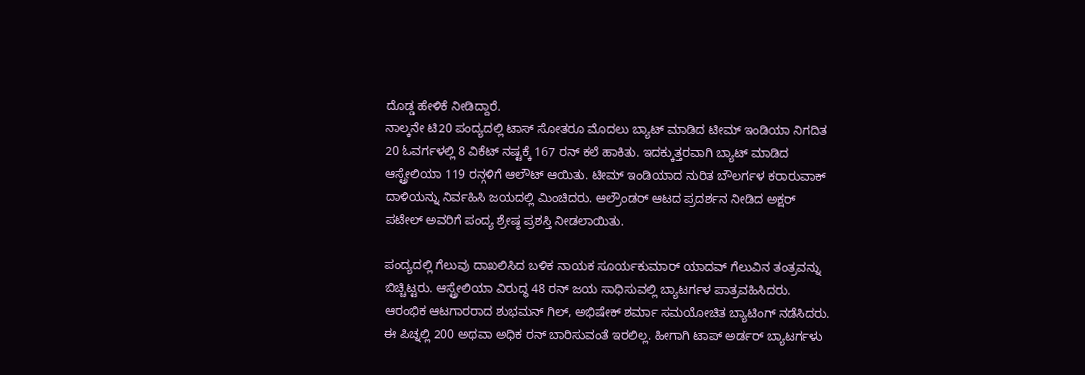ದೊಡ್ಡ ಹೇಳಿಕೆ ನೀಡಿದ್ದಾರೆ.
ನಾಲ್ಕನೇ ಟಿ20 ಪಂದ್ಯದಲ್ಲಿ ಟಾಸ್ ಸೋತರೂ ಮೊದಲು ಬ್ಯಾಟ್ ಮಾಡಿದ ಟೀಮ್ ಇಂಡಿಯಾ ನಿಗದಿತ 20 ಓವರ್ಗಳಲ್ಲಿ 8 ವಿಕೆಟ್ ನಷ್ಟಕ್ಕೆ 167 ರನ್ ಕಲೆ ಹಾಕಿತು. ಇದಕ್ಕುತ್ತರವಾಗಿ ಬ್ಯಾಟ್ ಮಾಡಿದ ಆಸ್ಟ್ರೇಲಿಯಾ 119 ರನ್ಗಳಿಗೆ ಆಲೌಟ್ ಆಯಿತು. ಟೀಮ್ ಇಂಡಿಯಾದ ನುರಿತ ಬೌಲರ್ಗಳ ಕರಾರುವಾಕ್ ದಾಳಿಯನ್ನು ನಿರ್ವಹಿಸಿ ಜಯದಲ್ಲಿ ಮಿಂಚಿದರು. ಆಲ್ರೌಂಡರ್ ಆಟದ ಪ್ರದರ್ಶನ ನೀಡಿದ ಅಕ್ಷರ್ ಪಟೇಲ್ ಅವರಿಗೆ ಪಂದ್ಯ ಶ್ರೇಷ್ಠ ಪ್ರಶಸ್ತಿ ನೀಡಲಾಯಿತು.

ಪಂದ್ಯದಲ್ಲಿ ಗೆಲುವು ದಾಖಲಿಸಿದ ಬಳಿಕ ನಾಯಕ ಸೂರ್ಯಕುಮಾರ್ ಯಾದವ್ ಗೆಲುವಿನ ತಂತ್ರವನ್ನು ಬಿಚ್ಚಿಟ್ಟರು. ಆಸ್ಟ್ರೇಲಿಯಾ ವಿರುದ್ಧ 48 ರನ್ ಜಯ ಸಾಧಿಸುವಲ್ಲಿ ಬ್ಯಾಟರ್ಗಳ ಪಾತ್ರವಹಿಸಿದರು. ಆರಂಭಿಕ ಆಟಗಾರರಾದ ಶುಭಮನ್ ಗಿಲ್, ಅಭಿಷೇಕ್ ಶರ್ಮಾ ಸಮಯೋಚಿತ ಬ್ಯಾಟಿಂಗ್ ನಡೆಸಿದರು. ಈ ಪಿಚ್ನಲ್ಲಿ 200 ಅಥವಾ ಅಧಿಕ ರನ್ ಬಾರಿಸುವಂತೆ ಇರಲಿಲ್ಲ. ಹೀಗಾಗಿ ಟಾಪ್ ಅರ್ಡರ್ ಬ್ಯಾಟರ್ಗಳು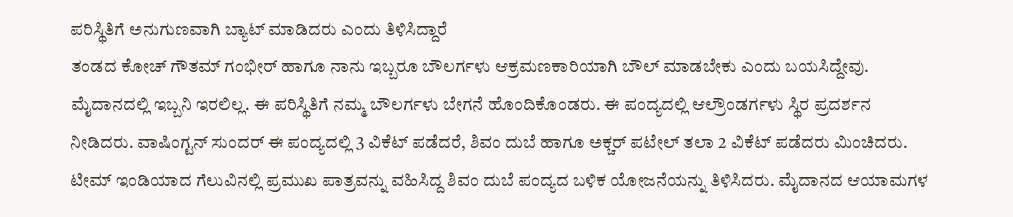ಪರಿಸ್ಥಿತಿಗೆ ಅನುಗುಣವಾಗಿ ಬ್ಯಾಟ್ ಮಾಡಿದರು ಎಂದು ತಿಳಿಸಿದ್ದಾರೆ
ತಂಡದ ಕೋಚ್ ಗೌತಮ್ ಗಂಭೀರ್ ಹಾಗೂ ನಾನು ಇಬ್ಬರೂ ಬೌಲರ್ಗಳು ಆಕ್ರಮಣಕಾರಿಯಾಗಿ ಬೌಲ್ ಮಾಡಬೇಕು ಎಂದು ಬಯಸಿದ್ದೇವು. ಮೈದಾನದಲ್ಲಿ ಇಬ್ಬನಿ ಇರಲಿಲ್ಲ. ಈ ಪರಿಸ್ಥಿತಿಗೆ ನಮ್ಮ ಬೌಲರ್ಗಳು ಬೇಗನೆ ಹೊಂದಿಕೊಂಡರು. ಈ ಪಂದ್ಯದಲ್ಲಿ ಆಲ್ರೌಂಡರ್ಗಳು ಸ್ಥಿರ ಪ್ರದರ್ಶನ ನೀಡಿದರು. ವಾಷಿಂಗ್ಟನ್ ಸುಂದರ್ ಈ ಪಂದ್ಯದಲ್ಲಿ 3 ವಿಕೆಟ್ ಪಡೆದರೆ, ಶಿವಂ ದುಬೆ ಹಾಗೂ ಅಕ್ಚರ್ ಪಟೇಲ್ ತಲಾ 2 ವಿಕೆಟ್ ಪಡೆದರು ಮಿಂಚಿದರು.
ಟೀಮ್ ಇಂಡಿಯಾದ ಗೆಲುವಿನಲ್ಲಿ ಪ್ರಮುಖ ಪಾತ್ರವನ್ನು ವಹಿಸಿದ್ದ ಶಿವಂ ದುಬೆ ಪಂದ್ಯದ ಬಳಿಕ ಯೋಜನೆಯನ್ನು ತಿಳಿಸಿದರು. ಮೈದಾನದ ಆಯಾಮಗಳ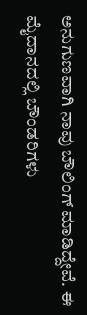ಅನುಗುಣವಾಗಿ ನಾವು ಬೌಲಿಂಗ್ ಮಾಡಿದ್ದೇವೆ. ಈ ಮೈದಾನದಲ್ಲಿ ಬೌಂಡರಿಗಳು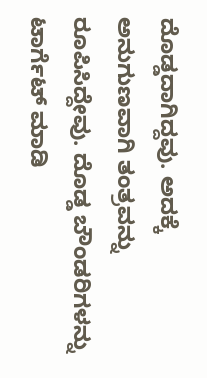ದೊಡ್ಡದಾಗಿದ್ದವು. ಅದಕ್ಕೆ ಅನುಗುಣವಾಗಿ ತಂತ್ರವನ್ನು ರೂಪಿಸಿದ್ದೇವು. ದೊಡ್ಡ ಬೌಂಡರಿಗಳನ್ನು ಟಾರ್ಗೆಟ್ ಮಾಡಿ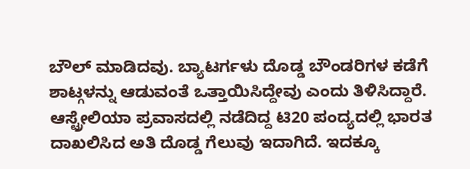ಬೌಲ್ ಮಾಡಿದವು. ಬ್ಯಾಟರ್ಗಳು ದೊಡ್ಡ ಬೌಂಡರಿಗಳ ಕಡೆಗೆ ಶಾಟ್ಗಳನ್ನು ಆಡುವಂತೆ ಒತ್ತಾಯಿಸಿದ್ದೇವು ಎಂದು ತಿಳಿಸಿದ್ದಾರೆ.
ಆಸ್ಟ್ರೇಲಿಯಾ ಪ್ರವಾಸದಲ್ಲಿ ನಡೆದಿದ್ದ ಟಿ20 ಪಂದ್ಯದಲ್ಲಿ ಭಾರತ ದಾಖಲಿಸಿದ ಅತಿ ದೊಡ್ಡ ಗೆಲುವು ಇದಾಗಿದೆ. ಇದಕ್ಕೂ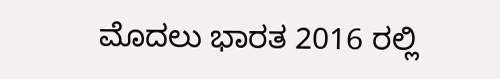ಮೊದಲು ಭಾರತ 2016 ರಲ್ಲಿ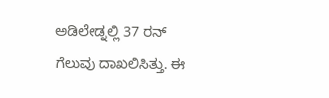ಅಡಿಲೇಡ್ನಲ್ಲಿ 37 ರನ್ ಗೆಲುವು ದಾಖಲಿಸಿತ್ತು. ಈ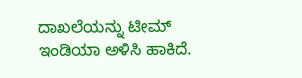ದಾಖಲೆಯನ್ನು ಟೀಮ್ ಇಂಡಿಯಾ ಅಳಿಸಿ ಹಾಕಿದೆ.